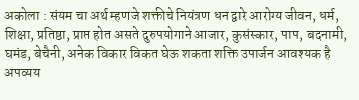अकोला : संयम चा अर्थ म्हणजे शक्तीचे नियंत्रण धन द्वारे आरोग्य जीवन, धर्म, शिक्षा, प्रतिष्ठा, प्राप्त होत असते दुरुपयोगाने आजार, कुसंस्कार, पाप, बदनामी, घमंड, बेचैनी, अनेक विकार विकत घेऊ शकता शक्ति उपार्जन आवश्यक है अपव्यय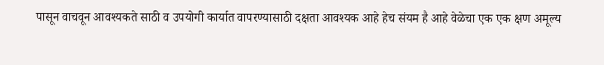पासून वाचवून आवश्यकते साठी व उपयोगी कार्यात वापरण्यासाठी दक्षता आवश्यक आहे हेच संयम है आहे वेळेचा एक एक क्षण अमूल्य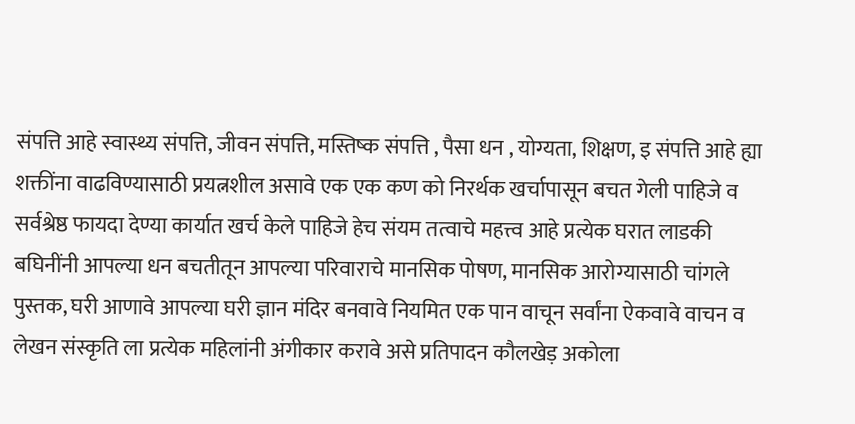संपत्ति आहे स्वास्थ्य संपत्ति, जीवन संपत्ति, मस्तिष्क संपत्ति , पैसा धन , योग्यता, शिक्षण, इ संपत्ति आहे ह्या शक्तींना वाढविण्यासाठी प्रयत्नशील असावे एक एक कण को निरर्थक खर्चापासून बचत गेली पाहिजे व सर्वश्रेष्ठ फायदा देण्या कार्यात खर्च केले पाहिजे हेच संयम तत्वाचे महत्त्व आहे प्रत्येक घरात लाडकी बघिनींनी आपल्या धन बचतीतून आपल्या परिवाराचे मानसिक पोषण, मानसिक आरोग्यासाठी चांगले पुस्तक, घरी आणावे आपल्या घरी ज्ञान मंदिर बनवावे नियमित एक पान वाचून सर्वांना ऐकवावे वाचन व लेखन संस्कृति ला प्रत्येक महिलांनी अंगीकार करावे असे प्रतिपादन कौलखेड़ अकोला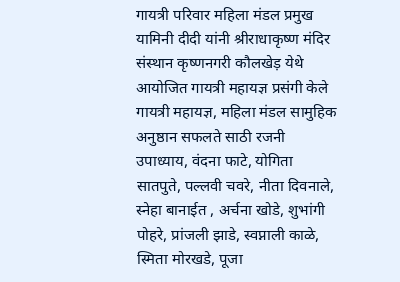गायत्री परिवार महिला मंडल प्रमुख यामिनी दीदी यांनी श्रीराधाकृष्ण मंदिर संस्थान कृष्णनगरी कौलखेड़ येथे आयोजित गायत्री महायज्ञ प्रसंगी केले गायत्री महायज्ञ, महिला मंडल सामुहिक अनुष्ठान सफलते साठी रजनी उपाध्याय, वंदना फाटे, योगिता सातपुते, पल्लवी चवरे, नीता दिवनाले, स्नेहा बानाईत , अर्चना खोडे, शुभांगी पोहरे, प्रांजली झाडे, स्वप्नाली काळे, स्मिता मोरखडे, पूजा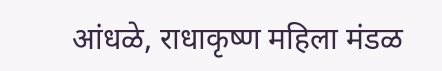आंधळे, राधाकृष्ण महिला मंडळ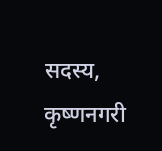सदस्य, कृष्णनगरी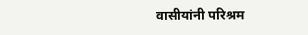वासीयांनी परिश्रम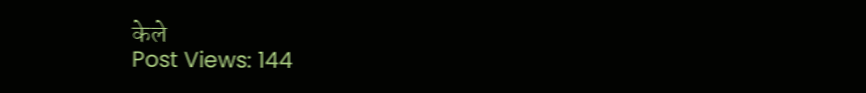केले
Post Views: 144